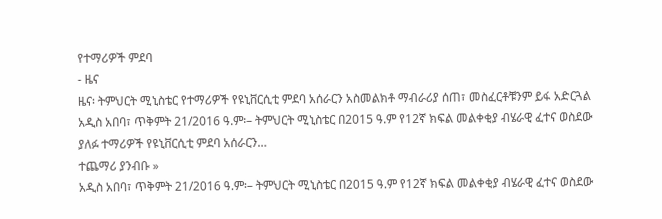የተማሪዎች ምደባ
- ዜና
ዜና፡ ትምህርት ሚኒስቴር የተማሪዎች የዩኒቨርሲቲ ምደባ አሰራርን አስመልክቶ ማብራሪያ ሰጠ፣ መስፈርቶቹንም ይፋ አድርጓል
አዲስ አበባ፣ ጥቅምት 21/2016 ዓ.ም፡– ትምህርት ሚኒስቴር በ2015 ዓ.ም የ12ኛ ክፍል መልቀቂያ ብሄራዊ ፈተና ወስደው ያለፉ ተማሪዎች የዩኒቨርሲቲ ምደባ አሰራርን…
ተጨማሪ ያንብቡ »
አዲስ አበባ፣ ጥቅምት 21/2016 ዓ.ም፡– ትምህርት ሚኒስቴር በ2015 ዓ.ም የ12ኛ ክፍል መልቀቂያ ብሄራዊ ፈተና ወስደው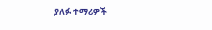ያለፉ ተማሪዎች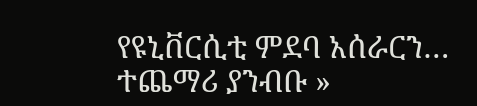የዩኒቨርሲቲ ምደባ አሰራርን…
ተጨማሪ ያንብቡ »